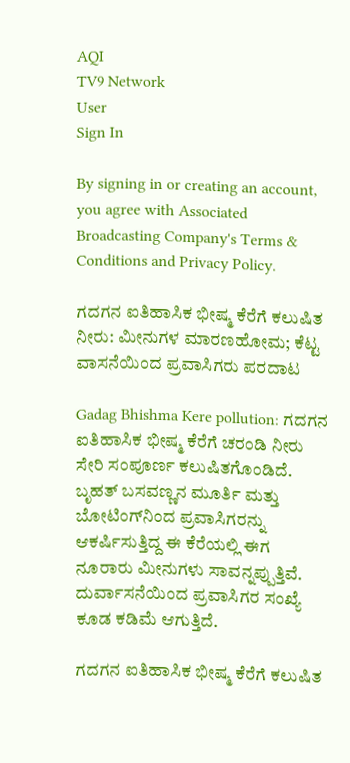AQI
TV9 Network
User
Sign In

By signing in or creating an account, you agree with Associated Broadcasting Company's Terms & Conditions and Privacy Policy.

ಗದಗನ ಐತಿಹಾಸಿಕ ಭೀಷ್ಮ ಕೆರೆಗೆ ಕಲುಷಿತ ನೀರು: ಮೀನುಗಳ ಮಾರಣಹೋಮ; ಕೆಟ್ಟ ವಾಸನೆಯಿಂದ ಪ್ರವಾಸಿಗರು ಪರದಾಟ

Gadag Bhishma Kere pollution: ಗದಗನ ಐತಿಹಾಸಿಕ ಭೀಷ್ಮ ಕೆರೆಗೆ ಚರಂಡಿ ನೀರು ಸೇರಿ ಸಂಪೂರ್ಣ ಕಲುಷಿತಗೊಂಡಿದೆ. ಬೃಹತ್ ಬಸವಣ್ಣನ ಮೂರ್ತಿ ಮತ್ತು ಬೋಟಿಂಗ್‌ನಿಂದ ಪ್ರವಾಸಿಗರನ್ನು ಆಕರ್ಷಿಸುತ್ತಿದ್ದ ಈ ಕೆರೆಯಲ್ಲಿ ಈಗ ನೂರಾರು ಮೀನುಗಳು ಸಾವನ್ನಪ್ಪುತ್ತಿವೆ. ದುರ್ವಾಸನೆಯಿಂದ ಪ್ರವಾಸಿಗರ ಸಂಖ್ಯೆ ಕೂಡ ಕಡಿಮೆ ಆಗುತ್ತಿದೆ.

ಗದಗನ ಐತಿಹಾಸಿಕ ಭೀಷ್ಮ ಕೆರೆಗೆ ಕಲುಷಿತ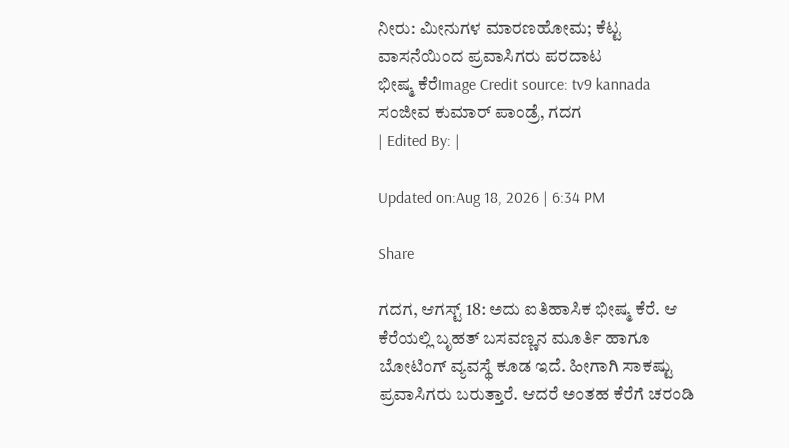ನೀರು: ಮೀನುಗಳ ಮಾರಣಹೋಮ; ಕೆಟ್ಟ ವಾಸನೆಯಿಂದ ಪ್ರವಾಸಿಗರು ಪರದಾಟ
ಭೀಷ್ಮ ಕೆರೆImage Credit source: tv9 kannada
ಸಂಜೀವ ಕುಮಾರ್ ಪಾಂಡ್ರೆ, ಗದಗ
| Edited By: |

Updated on:Aug 18, 2026 | 6:34 PM

Share

ಗದಗ, ಆಗಸ್ಟ್ 18: ಅದು ಐತಿಹಾಸಿಕ ಭೀಷ್ಮ ಕೆರೆ. ಆ ಕೆರೆಯಲ್ಲಿ ಬೃಹತ್ ಬಸವಣ್ಣನ ಮೂರ್ತಿ ಹಾಗೂ ಬೋಟಿಂಗ್ ವ್ಯವಸ್ಥೆ ಕೂಡ ಇದೆ. ಹೀಗಾಗಿ ಸಾಕಷ್ಟು ಪ್ರವಾಸಿಗರು ಬರುತ್ತಾರೆ. ಆದರೆ ಅಂತಹ ಕೆರೆಗೆ ಚರಂಡಿ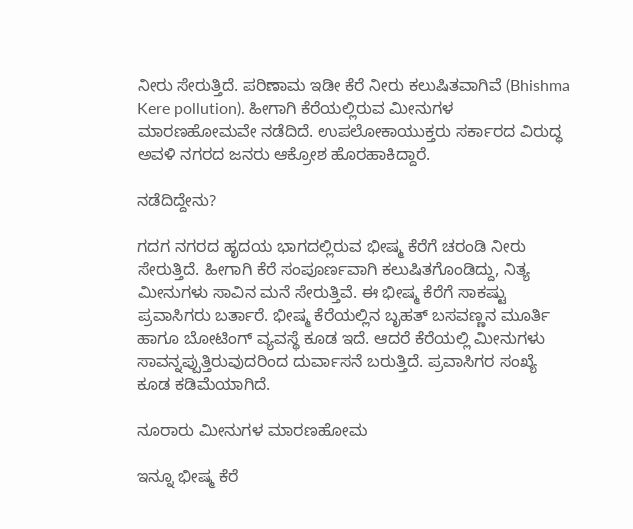ನೀರು ಸೇರುತ್ತಿದೆ. ಪರಿಣಾಮ ಇಡೀ ಕೆರೆ ನೀರು ಕಲುಷಿತವಾಗಿವೆ (Bhishma Kere pollution). ಹೀಗಾಗಿ ಕೆರೆಯಲ್ಲಿರುವ ಮೀನುಗಳ ಮಾರಣಹೋಮವೇ ನಡೆದಿದೆ. ಉಪಲೋಕಾಯುಕ್ತರು ಸರ್ಕಾರದ ವಿರುದ್ಧ ಅವಳಿ ನಗರದ ಜನರು ಆಕ್ರೋಶ ಹೊರಹಾಕಿದ್ದಾರೆ.

ನಡೆದಿದ್ದೇನು?

ಗದಗ ನಗರದ ಹೃದಯ ಭಾಗದಲ್ಲಿರುವ ಭೀಷ್ಮ ಕೆರೆಗೆ ಚರಂಡಿ ನೀರು ಸೇರುತ್ತಿದೆ. ಹೀಗಾಗಿ ಕೆರೆ ಸಂಪೂರ್ಣವಾಗಿ ಕಲುಷಿತಗೊಂಡಿದ್ದು, ನಿತ್ಯ ಮೀನುಗಳು ಸಾವಿನ ಮನೆ ಸೇರುತ್ತಿವೆ. ಈ ಭೀಷ್ಮ ಕೆರೆಗೆ ಸಾಕಷ್ಟು ಪ್ರವಾಸಿಗರು ಬರ್ತಾರೆ. ಭೀಷ್ಮ ಕೆರೆಯಲ್ಲಿನ ಬೃಹತ್ ಬಸವಣ್ಣನ ಮೂರ್ತಿ ಹಾಗೂ ಬೋಟಿಂಗ್ ವ್ಯವಸ್ಥೆ ಕೂಡ ಇದೆ. ಆದರೆ ಕೆರೆಯಲ್ಲಿ ಮೀನುಗಳು ಸಾವನ್ನಪ್ಪುತ್ತಿರುವುದರಿಂದ ದುರ್ವಾಸನೆ ಬರುತ್ತಿದೆ. ಪ್ರವಾಸಿಗರ‌ ಸಂಖ್ಯೆ ಕೂಡ ಕಡಿಮೆಯಾಗಿದೆ.

ನೂರಾರು ಮೀನುಗಳ ಮಾರಣಹೋಮ

ಇನ್ನೂ ಭೀಷ್ಮ ಕೆರೆ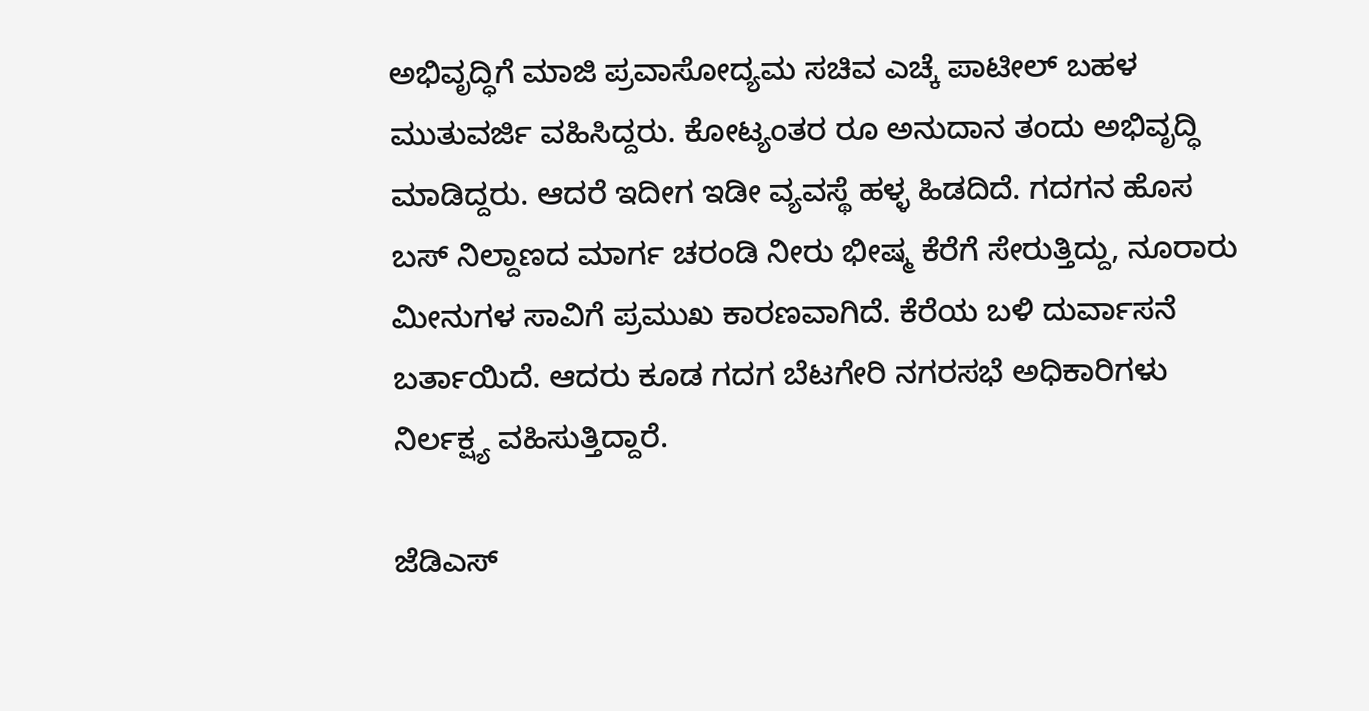ಅಭಿವೃದ್ಧಿಗೆ ಮಾಜಿ ಪ್ರವಾಸೋದ್ಯಮ ಸಚಿವ ಎಚ್ಕೆ ಪಾಟೀಲ್ ಬಹಳ ಮುತುವರ್ಜಿ ವಹಿಸಿದ್ದರು. ಕೋಟ್ಯಂತರ ರೂ ಅನುದಾನ ತಂದು ಅಭಿವೃದ್ಧಿ ಮಾಡಿದ್ದರು. ಆದರೆ ಇದೀಗ ಇಡೀ ವ್ಯವಸ್ಥೆ ಹಳ್ಳ ಹಿಡದಿದೆ. ಗದಗನ ಹೊಸ ಬಸ್ ನಿಲ್ದಾಣದ ಮಾರ್ಗ ಚರಂಡಿ ನೀರು ಭೀಷ್ಮ ಕೆರೆಗೆ ಸೇರುತ್ತಿದ್ದು, ನೂರಾರು ಮೀನುಗಳ ಸಾವಿಗೆ ಪ್ರಮುಖ ಕಾರಣವಾಗಿದೆ. ಕೆರೆಯ ಬಳಿ ದುರ್ವಾಸನೆ ಬರ್ತಾಯಿದೆ. ಆದರು ಕೂಡ ಗದಗ ಬೆಟಗೇರಿ ನಗರಸಭೆ ಅಧಿಕಾರಿಗಳು ನಿರ್ಲಕ್ಷ್ಯ ವಹಿಸುತ್ತಿದ್ದಾರೆ.

ಜೆಡಿಎಸ್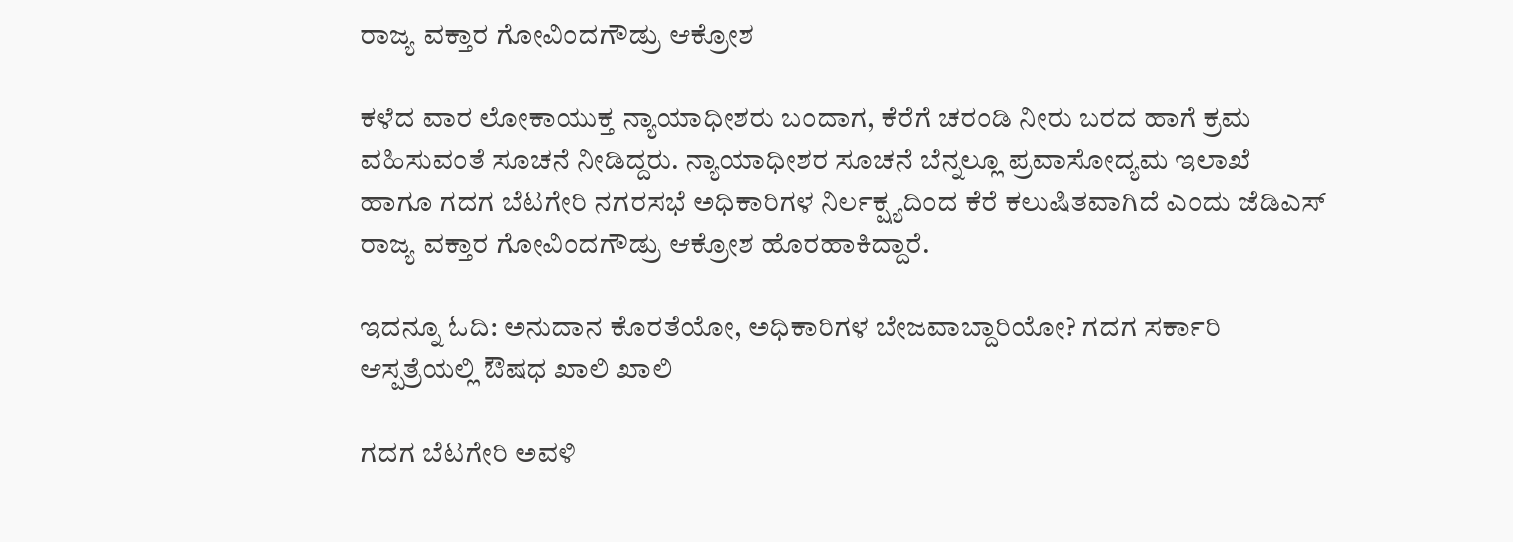ರಾಜ್ಯ ವಕ್ತಾರ ಗೋವಿಂದಗೌಡ್ರು ಆಕ್ರೋಶ

ಕಳೆದ ವಾರ ಲೋಕಾಯುಕ್ತ ನ್ಯಾಯಾಧೀಶರು ಬಂದಾಗ, ಕೆರೆಗೆ ಚರಂಡಿ ನೀರು ಬರದ ಹಾಗೆ ಕ್ರಮ ವಹಿಸುವಂತೆ ಸೂಚನೆ ನೀಡಿದ್ದರು. ನ್ಯಾಯಾಧೀಶರ ಸೂಚನೆ ಬೆನ್ನಲ್ಲೂ ಪ್ರವಾಸೋದ್ಯಮ ಇಲಾಖೆ ಹಾಗೂ ಗದಗ ಬೆಟಗೇರಿ ನಗರಸಭೆ ಅಧಿಕಾರಿಗಳ ನಿರ್ಲಕ್ಷ್ಯದಿಂದ ಕೆರೆ ಕಲುಷಿತವಾಗಿದೆ ಎಂದು ಜೆಡಿಎಸ್ ರಾಜ್ಯ ವಕ್ತಾರ ಗೋವಿಂದಗೌಡ್ರು ಆಕ್ರೋಶ ಹೊರಹಾಕಿದ್ದಾರೆ.

ಇದನ್ನೂ ಓದಿ: ಅನುದಾನ ಕೊರತೆಯೋ, ಅಧಿಕಾರಿಗಳ ಬೇಜವಾಬ್ದಾರಿಯೋ? ಗದಗ ಸರ್ಕಾರಿ ಆಸ್ಪತ್ರೆಯಲ್ಲಿ ಔಷಧ ಖಾಲಿ ಖಾಲಿ

ಗದಗ ಬೆಟಗೇರಿ ಅವಳಿ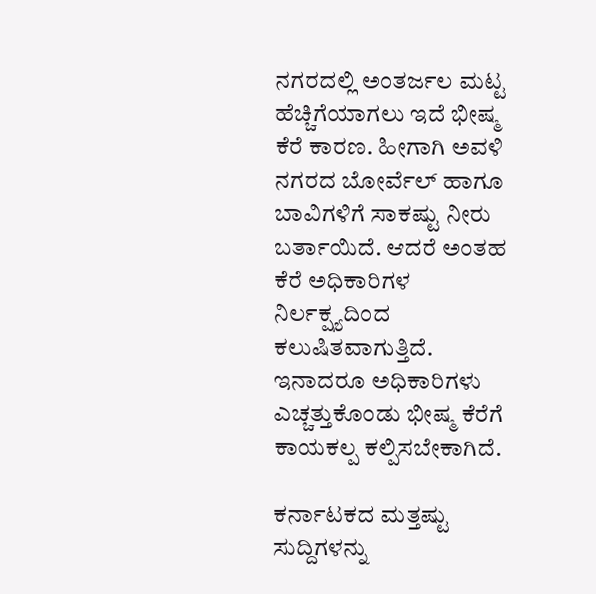ನಗರದಲ್ಲಿ ಅಂತರ್ಜಲ ಮಟ್ಟ ಹೆಚ್ಚಿಗೆಯಾಗಲು ಇದೆ ಭೀಷ್ಮ ಕೆರೆ ಕಾರಣ. ಹೀಗಾಗಿ ಅವಳಿ ನಗರದ ಬೋರ್ವೆಲ್ ಹಾಗೂ ಬಾವಿಗಳಿಗೆ ಸಾಕಷ್ಟು ನೀರು ಬರ್ತಾಯಿದೆ. ಆದರೆ ಅಂತಹ ಕೆರೆ ಅಧಿಕಾರಿಗಳ ನಿರ್ಲಕ್ಷ್ಯದಿಂದ ಕಲುಷಿತವಾಗುತ್ತಿದೆ. ಇನಾದರೂ ಅಧಿಕಾರಿಗಳು ಎಚ್ಚತ್ತುಕೊಂಡು ಭೀಷ್ಮ ಕೆರೆಗೆ ಕಾಯಕಲ್ಪ ಕಲ್ಪಿಸಬೇಕಾಗಿದೆ.

ಕರ್ನಾಟಕದ ಮತ್ತಷ್ಟು ಸುದ್ದಿಗಳನ್ನು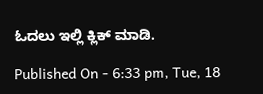ಓದಲು ಇಲ್ಲಿ ಕ್ಲಿಕ್ ಮಾಡಿ.

Published On - 6:33 pm, Tue, 18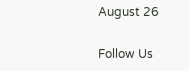August 26

Follow Us